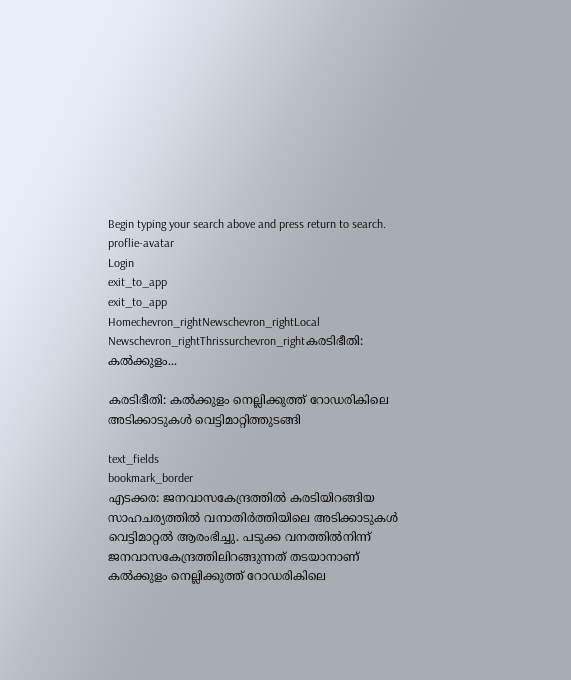Begin typing your search above and press return to search.
proflie-avatar
Login
exit_to_app
exit_to_app
Homechevron_rightNewschevron_rightLocal Newschevron_rightThrissurchevron_rightകരടിഭീതി: കല്‍ക്കുളം...

കരടിഭീതി: കല്‍ക്കുളം നെല്ലിക്കുത്ത് റോഡരികിലെ അടിക്കാടുകള്‍ വെട്ടിമാറ്റിത്തുടങ്ങി

text_fields
bookmark_border
എടക്കര: ജനവാസകേന്ദ്രത്തില്‍ കരടിയിറങ്ങിയ സാഹചര്യത്തില്‍ വനാതിര്‍ത്തിയിലെ അടിക്കാടുകള്‍ വെട്ടിമാറ്റല്‍ ആരംഭിച്ചു. പടുക്ക വനത്തില്‍നിന്ന് ജനവാസകേന്ദ്രത്തിലിറങ്ങുന്നത് തടയാനാണ് കല്‍ക്കുളം നെല്ലിക്കുത്ത് റോഡരികിലെ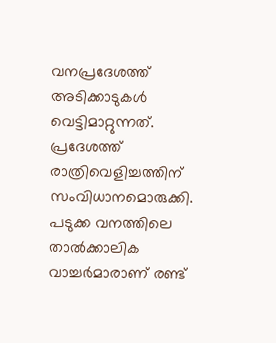വനപ്രദേശത്ത് അടിക്കാടുകള്‍ വെട്ടിമാറ്റുന്നത്. പ്രദേശത്ത് രാത്രിവെളിച്ചത്തിന് സംവിധാനമൊരുക്കി. പടുക്ക വനത്തിലെ താല്‍ക്കാലിക വാച്ചര്‍മാരാണ് രണ്ട്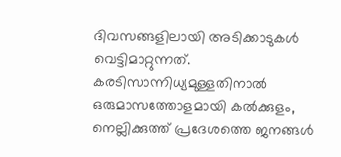ദിവസങ്ങളിലായി അടിക്കാടുകള്‍ വെട്ടിമാറ്റുന്നത്. കരടിസാന്നിധ്യമുള്ളതിനാല്‍ ഒരുമാസത്തോളമായി കല്‍ക്കുളം, നെല്ലിക്കുത്ത് പ്രദേശത്തെ ജനങ്ങള്‍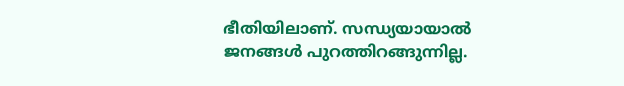ഭീതിയിലാണ്. സന്ധ്യയായാല്‍ ജനങ്ങള്‍ പുറത്തിറങ്ങുന്നില്ല.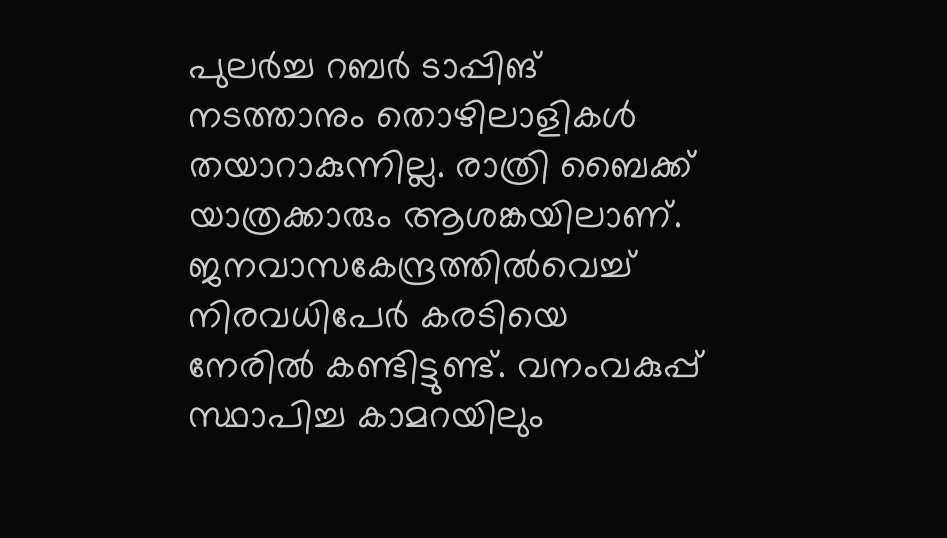പുലര്‍ച്ച റബര്‍ ടാപ്പിങ് നടത്താനും തൊഴിലാളികള്‍ തയാറാകുന്നില്ല. രാത്രി ബൈക്ക് യാത്രക്കാരും ആശങ്കയിലാണ്. ജനവാസകേന്ദ്രത്തില്‍വെച്ച് നിരവധിപേര്‍ കരടിയെ നേരില്‍ കണ്ടിട്ടുണ്ട്. വനംവകുപ്പ് സ്ഥാപിച്ച കാമറയിലും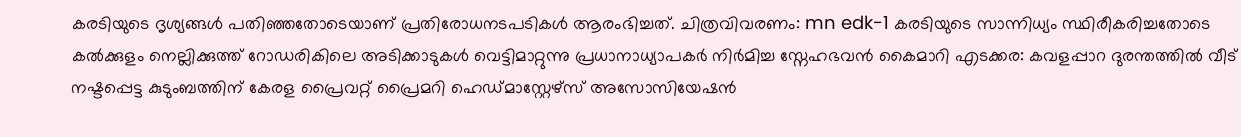കരടിയുടെ ദൃശ്യങ്ങള്‍ പതിഞ്ഞതോടെയാണ് പ്രതിരോധനടപടികള്‍ ആരംഭിച്ചത്. ചിത്രവിവരണം: mn edk-1 കരടിയുടെ സാന്നിധ്യം സ്ഥിരീകരിച്ചതോടെ കല്‍ക്കുളം നെല്ലിക്കുത്ത് റോഡരികിലെ അടിക്കാടുകള്‍ വെട്ടിമാറ്റുന്നു പ്രധാനാധ്യാപകര്‍ നിര്‍മിച്ച സ്നേഹഭവന്‍ കൈമാറി എടക്കര: കവളപ്പാറ ദുരന്തത്തില്‍ വീട് നഷ്ടപ്പെട്ട കുടുംബത്തിന് കേരള പ്രൈവറ്റ് പ്രൈമറി ഹെഡ്മാസ്റ്റേഴ്സ് അസോസിയേഷന്‍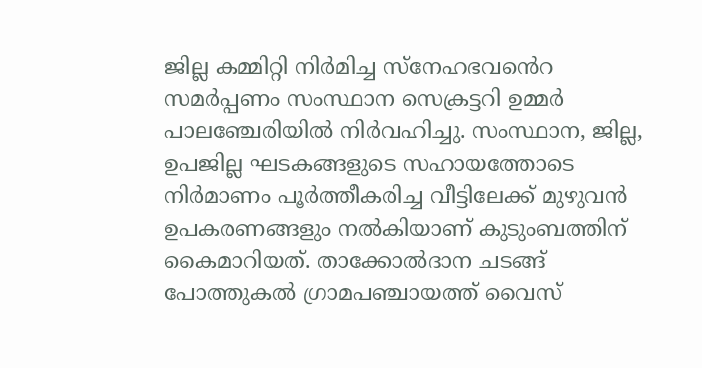ജില്ല കമ്മിറ്റി നിര്‍മിച്ച സ്നേഹഭവൻെറ സമര്‍പ്പണം സംസ്ഥാന സെക്രട്ടറി ഉമ്മര്‍ പാലഞ്ചേരിയില്‍ നിര്‍വഹിച്ചു. സംസ്ഥാന, ജില്ല, ഉപജില്ല ഘടകങ്ങളുടെ സഹായത്തോടെ നിര്‍മാണം പൂര്‍ത്തീകരിച്ച വീട്ടിലേക്ക് മുഴുവന്‍ ഉപകരണങ്ങളും നല്‍കിയാണ് കുടുംബത്തിന് കൈമാറിയത്. താക്കോല്‍ദാന ചടങ്ങ് പോത്തുകല്‍ ഗ്രാമപഞ്ചായത്ത് വൈസ്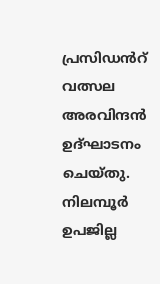പ്രസിഡൻറ് വത്സല അരവിന്ദന്‍ ഉദ്ഘാടനം ചെയ്തു. നിലമ്പൂര്‍ ഉപജില്ല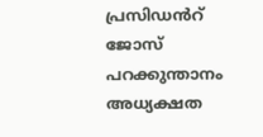പ്രസിഡൻറ് ജോസ് പറക്കുന്താനം അധ്യക്ഷത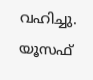വഹിച്ചു. യൂസഫ്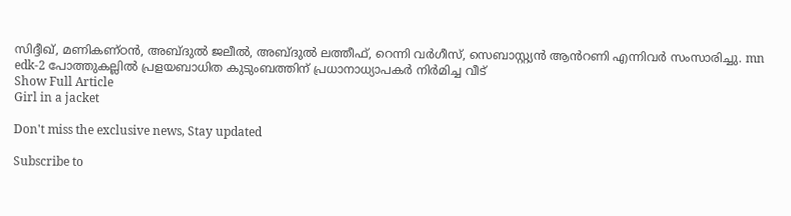സിദ്ദീഖ്, മണികണ്ഠന്‍, അബ്ദുല്‍ ജലീല്‍, അബ്ദുല്‍ ലത്തീഫ്, റെന്നി വര്‍ഗീസ്, സെബാസ്റ്റ്യന്‍ ആൻറണി എന്നിവര്‍ സംസാരിച്ചു. mn edk-2 പോത്തുകല്ലില്‍ പ്രളയബാധിത കുടുംബത്തിന് പ്രധാനാധ്യാപകര്‍ നിര്‍മിച്ച വീട്
Show Full Article
Girl in a jacket

Don't miss the exclusive news, Stay updated

Subscribe to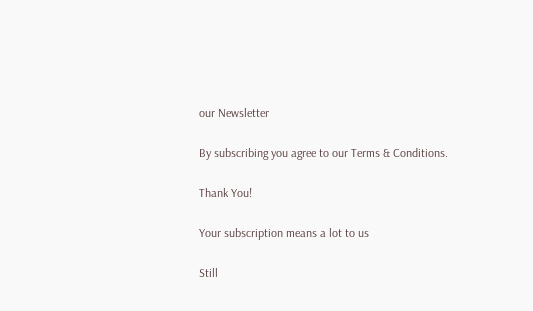our Newsletter

By subscribing you agree to our Terms & Conditions.

Thank You!

Your subscription means a lot to us

Still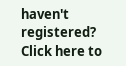haven't registered? Click here to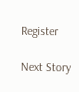Register

Next Story